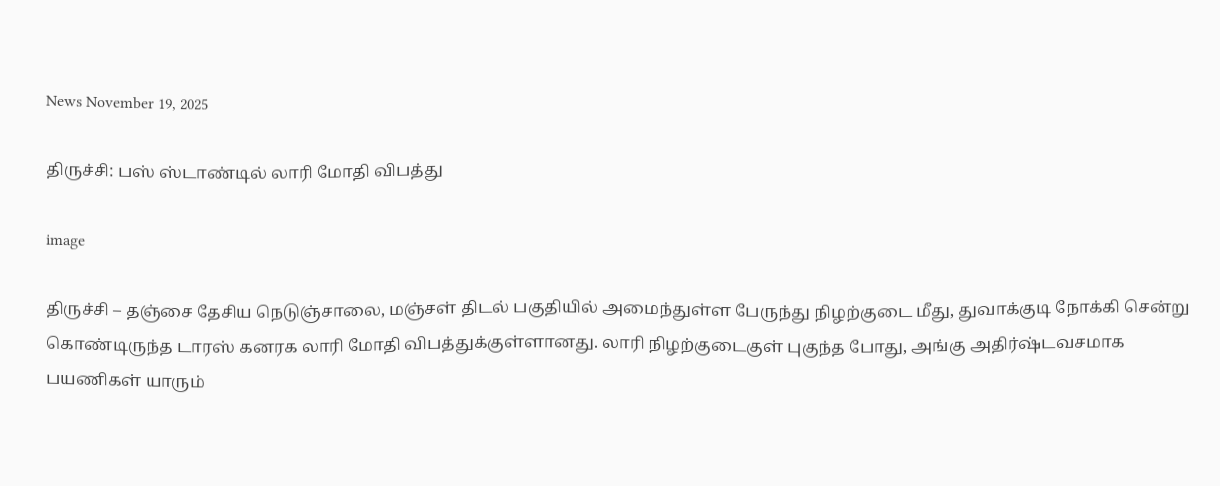News November 19, 2025

திருச்சி: பஸ் ஸ்டாண்டில் லாரி மோதி விபத்து

image

திருச்சி – தஞ்சை தேசிய நெடுஞ்சாலை, மஞ்சள் திடல் பகுதியில் அமைந்துள்ள பேருந்து நிழற்குடை மீது, துவாக்குடி நோக்கி சென்று கொண்டிருந்த டாரஸ் கனரக லாரி மோதி விபத்துக்குள்ளானது. லாரி நிழற்குடைகுள் புகுந்த போது, அங்கு அதிர்ஷ்டவசமாக பயணிகள் யாரும்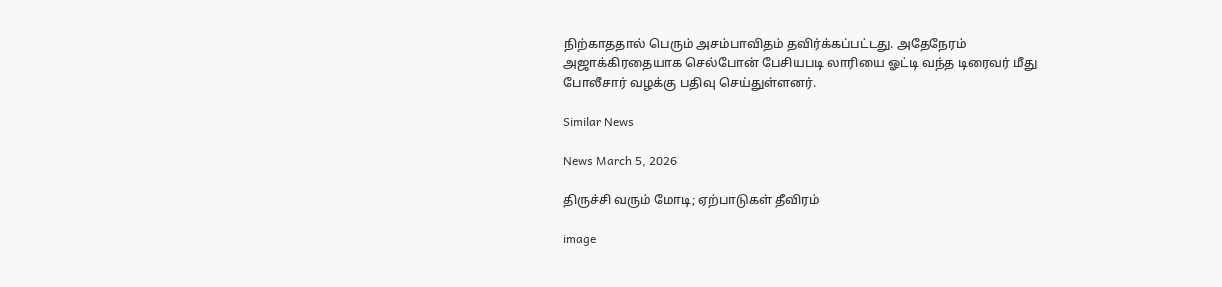நிற்காததால் பெரும் அசம்பாவிதம் தவிர்க்கப்பட்டது. அதேநேரம் அஜாக்கிரதையாக செல்போன் பேசியபடி லாரியை ஓட்டி வந்த டிரைவர் மீது போலீசார் வழக்கு பதிவு செய்துள்ளனர்.

Similar News

News March 5, 2026

திருச்சி வரும் மோடி; ஏற்பாடுகள் தீவிரம்

image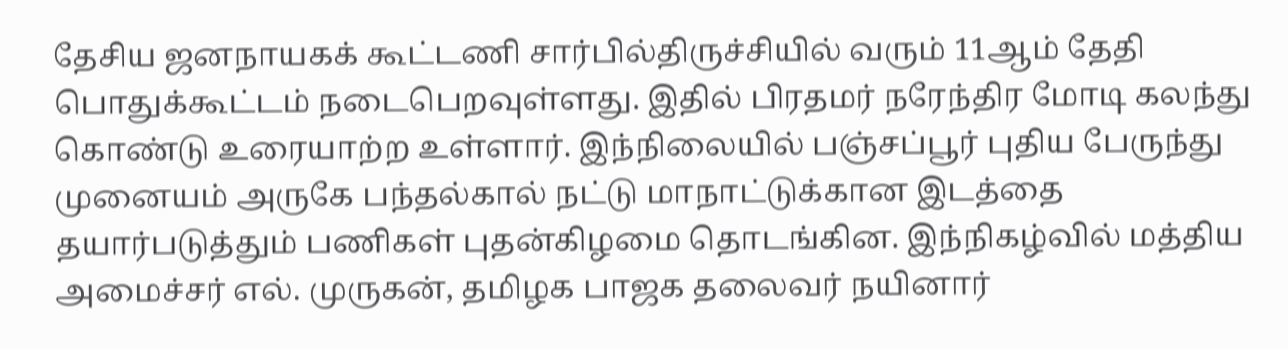தேசிய ஜனநாயகக் கூட்டணி சார்பில்திருச்சியில் வரும் 11ஆம் தேதி பொதுக்கூட்டம் நடைபெறவுள்ளது. இதில் பிரதமர் நரேந்திர மோடி கலந்து கொண்டு உரையாற்ற உள்ளார். இந்நிலையில் பஞ்சப்பூர் புதிய பேருந்து முனையம் அருகே பந்தல்கால் நட்டு மாநாட்டுக்கான இடத்தை தயார்படுத்தும் பணிகள் புதன்கிழமை தொடங்கின. இந்நிகழ்வில் மத்திய அமைச்சர் எல். முருகன், தமிழக பாஜக தலைவர் நயினார்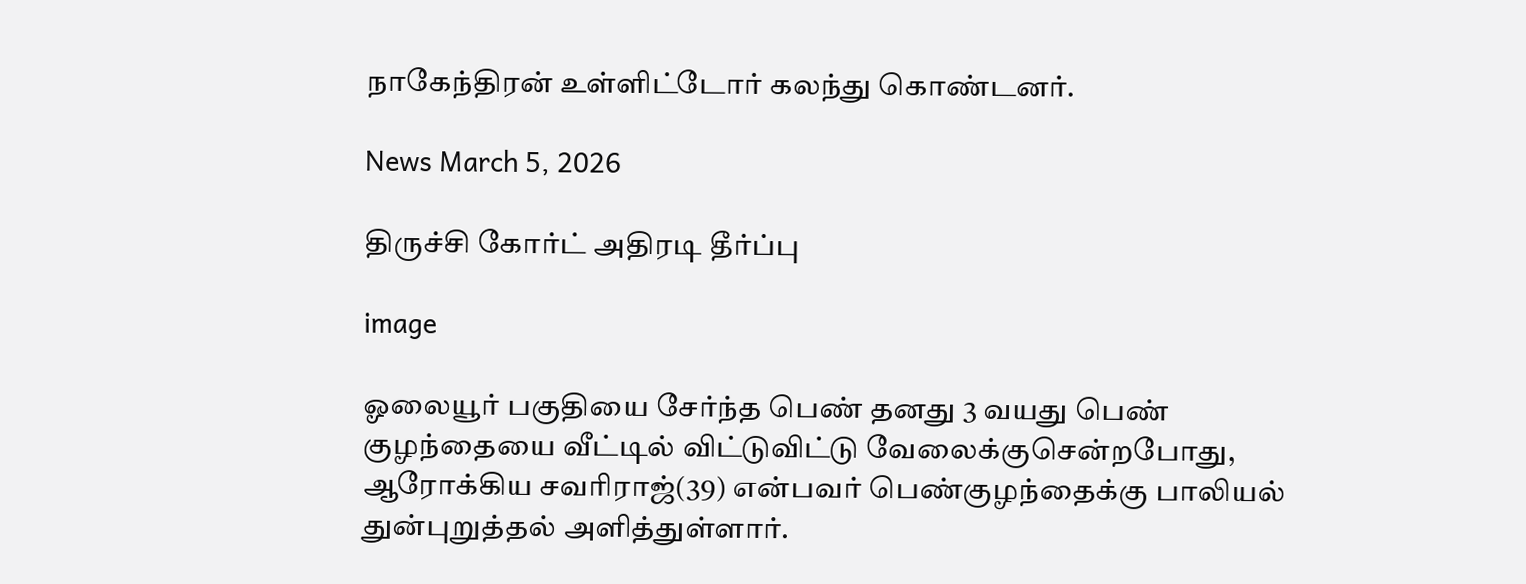நாகேந்திரன் உள்ளிட்டோர் கலந்து கொண்டனர்.

News March 5, 2026

திருச்சி கோர்ட் அதிரடி தீர்ப்பு

image

ஓலையூர் பகுதியை சேர்ந்த பெண் தனது 3 வயது பெண் குழந்தையை வீட்டில் விட்டுவிட்டு வேலைக்குசென்றபோது, ஆரோக்கிய சவரிராஜ்(39) என்பவர் பெண்குழந்தைக்கு பாலியல் துன்புறுத்தல் அளித்துள்ளார்.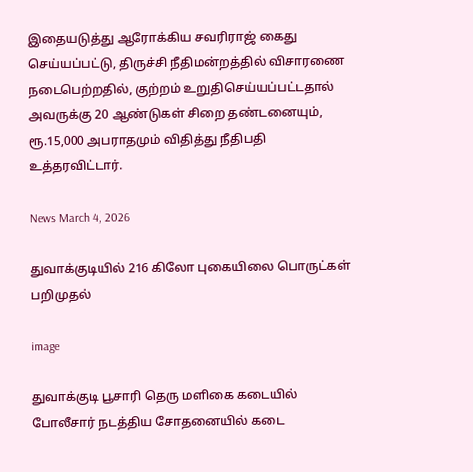இதையடுத்து ஆரோக்கிய சவரிராஜ் கைது செய்யப்பட்டு, திருச்சி நீதிமன்றத்தில் விசாரணை நடைபெற்றதில், குற்றம் உறுதிசெய்யப்பட்டதால் அவருக்கு 20 ஆண்டுகள் சிறை தண்டனையும், ரூ.15,000 அபராதமும் விதித்து நீதிபதி உத்தரவிட்டார்.

News March 4, 2026

துவாக்குடியில் 216 கிலோ புகையிலை பொருட்கள் பறிமுதல்

image

துவாக்குடி பூசாரி தெரு மளிகை கடையில் போலீசார் நடத்திய சோதனையில் கடை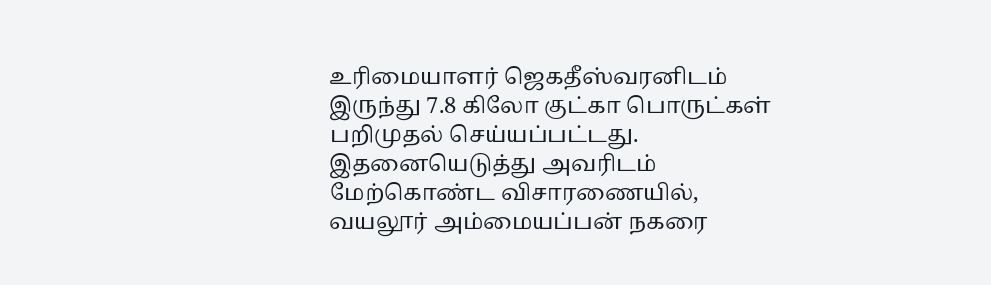உரிமையாளர் ஜெகதீஸ்வரனிடம் இருந்து 7.8 கிலோ குட்கா பொருட்கள் பறிமுதல் செய்யப்பட்டது. இதனையெடுத்து அவரிடம் மேற்கொண்ட விசாரணையில், வயலூர் அம்மையப்பன் நகரை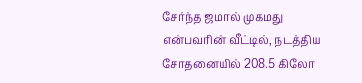சேர்ந்த ஜமால் முகமது என்பவரின் வீட்டில், நடத்திய சோதனையில் 208.5 கிலோ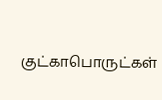குட்காபொருட்கள்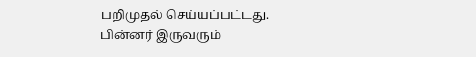பறிமுதல் செய்யப்பட்டது. பின்னர் இருவரும்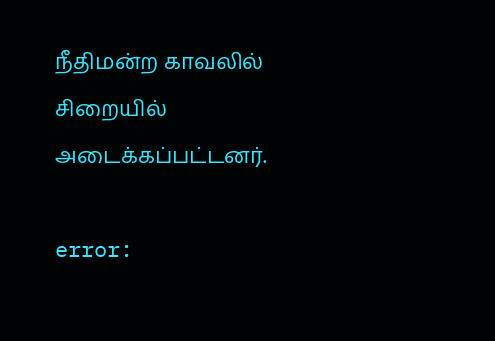நீதிமன்ற காவலில் சிறையில் அடைக்கப்பட்டனர்.

error: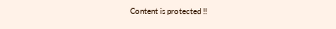Content is protected !!